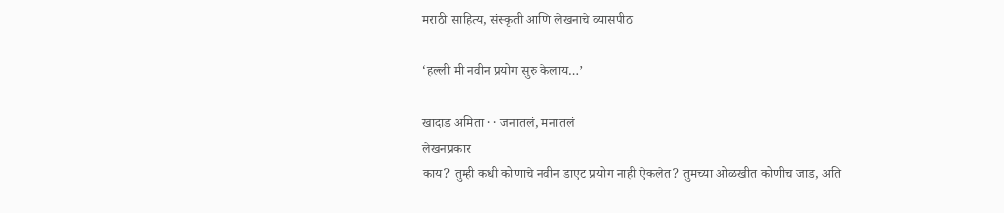मराठी साहित्य, संस्कृती आणि लेखनाचे व्यासपीठ

‘हल्ली मी नवीन प्रयोग सुरु केलाय…’

खादाड अमिता · · जनातलं, मनातलं
लेखनप्रकार
काय? तुम्ही कधी कोणाचे नवीन डाएट प्रयोग नाही ऐकलेत? तुमच्या ओळखीत कोणीच जाड, अति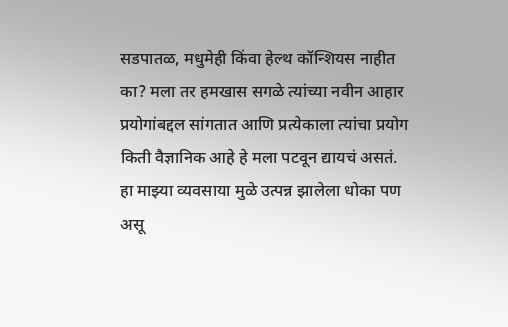सडपातळ, मधुमेही किंवा हेल्थ कॉन्शियस नाहीत का? मला तर हमखास सगळे त्यांच्या नवीन आहार प्रयोगांबद्दल सांगतात आणि प्रत्येकाला त्यांचा प्रयोग किती वैज्ञानिक आहे हे मला पटवून द्यायचं असतं. हा माझ्या व्यवसाया मुळे उत्पन्न झालेला धोका पण असू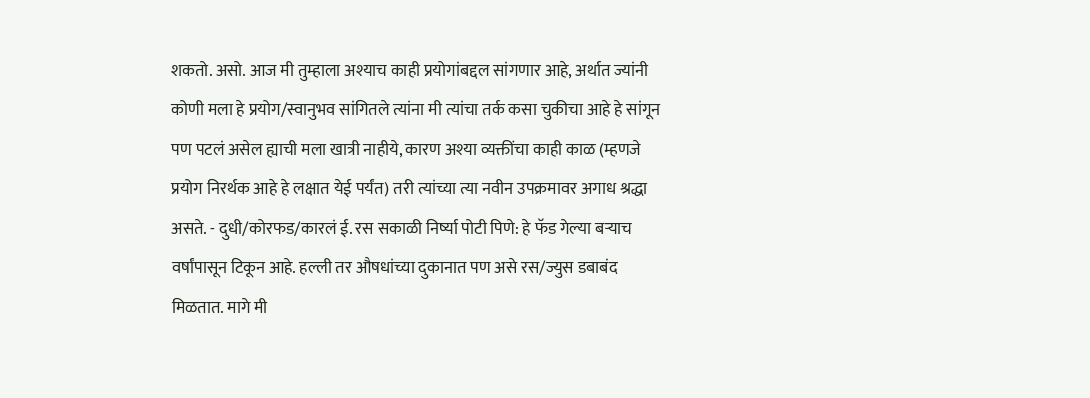शकतो. असो. आज मी तुम्हाला अश्याच काही प्रयोगांबद्दल सांगणार आहे, अर्थात ज्यांनी कोणी मला हे प्रयोग/स्वानुभव सांगितले त्यांना मी त्यांचा तर्क कसा चुकीचा आहे हे सांगून पण पटलं असेल ह्याची मला खात्री नाहीये, कारण अश्या व्यक्तींचा काही काळ (म्हणजे प्रयोग निरर्थक आहे हे लक्षात येई पर्यंत) तरी त्यांच्या त्या नवीन उपक्रमावर अगाध श्रद्धा असते. - दुधी/कोरफड/कारलं ई. रस सकाळी निर्ष्या पोटी पिणे: हे फॅड गेल्या बऱ्याच वर्षांपासून टिकून आहे. हल्ली तर औषधांच्या दुकानात पण असे रस/ज्युस डबाबंद मिळतात. मागे मी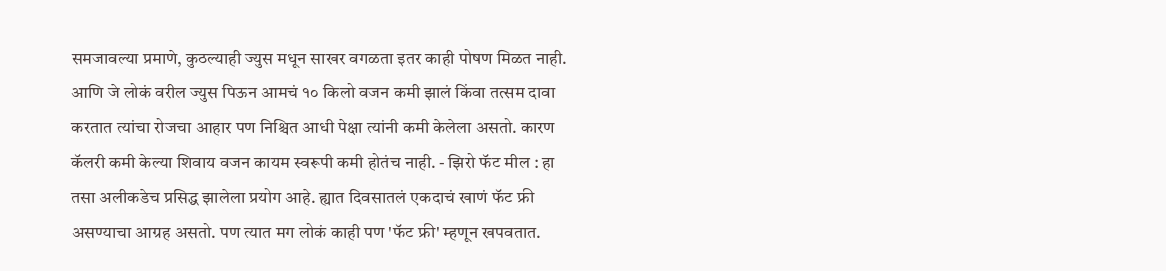समजावल्या प्रमाणे, कुठल्याही ज्युस मधून साखर वगळता इतर काही पोषण मिळत नाही. आणि जे लोकं वरील ज्युस पिऊन आमचं १० किलो वजन कमी झालं किंवा तत्सम दावा करतात त्यांचा रोजचा आहार पण निश्चित आधी पेक्षा त्यांनी कमी केलेला असतो. कारण कॅलरी कमी केल्या शिवाय वजन कायम स्वरूपी कमी होतंच नाही. - झिरो फॅट मील : हा तसा अलीकडेच प्रसिद्ध झालेला प्रयोग आहे. ह्यात दिवसातलं एकदाचं खाणं फॅट फ्री असण्याचा आग्रह असतो. पण त्यात मग लोकं काही पण 'फॅट फ्री' म्हणून खपवतात.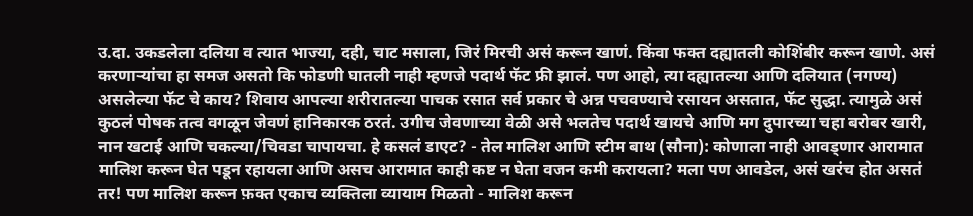उ.दा. उकडलेला दलिया व त्यात भाज्या, दही, चाट मसाला, जिरं मिरची असं करून खाणं. किंवा फक्त दह्यातली कोशिंबीर करून खाणे. असं करणाऱ्यांचा हा समज असतो कि फोडणी घातली नाही म्हणजे पदार्थ फॅट फ्री झालं. पण आहो, त्या दह्यातल्या आणि दलियात (नगण्य) असलेल्या फॅट चे काय? शिवाय आपल्या शरीरातल्या पाचक रसात सर्व प्रकार चे अन्न पचवण्याचे रसायन असतात, फॅट सुद्धा. त्यामुळे असं कुठलं पोषक तत्व वगळून जेवणं हानिकारक ठरतं. उगीच जेवणाच्या वेळी असे भलतेच पदार्थ खायचे आणि मग दुपारच्या चहा बरोबर खारी, नान खटाई आणि चकल्या/चिवडा चापायचा. हे कसलं डाएट? - तेल मालिश आणि स्टीम बाथ (सौना): कोणाला नाही आवड्णार आरामात मालिश करून घेत पडून रहायला आणि असच आरामात काही कष्ट न घेता वजन कमी करायला? मला पण आवडेल, असं खरंच होत असतं तर! पण मालिश करून फ़क्त एकाच व्यक्तिला व्यायाम मिळतो - मालिश करून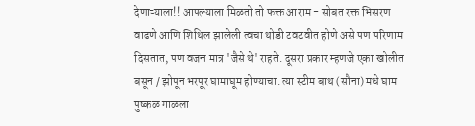देणाऱ्याला!! आपल्याला मिळतो तो फक्त आराम - सोबत रक्त भिसरण वाढणे आणि शिथिल झालेली त्वचा थोडी टवटवीत होणे असे पण परिणाम दिसतात, पण वजन मात्र 'जैसे थे' राहते. दूसरा प्रकार म्हणजे एका खोलीत बसून / झोपून भरपूर घामाघूम होण्याचा. त्या स्टीम बाथ (सौना) मधे घाम पुष्कळ गाळला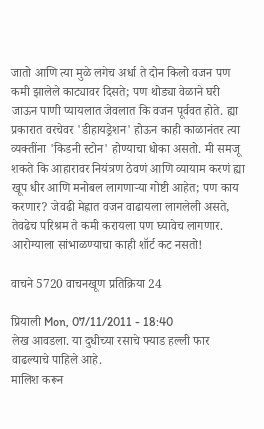जातो आणि त्या मुळे लगेच अर्धा ते दोन किलो वजन पण कमी झालेले काट्यावर दिसते; पण थोड्या वेळाने घरी जाऊन पाणी प्यायलात जेवलात कि वजन पूर्ववत होते. ह्या प्रकारात वरचेवर 'डीहायड्रेशन' होऊन काही काळानंतर त्या व्यक्तींना 'किडनी स्टोन' होण्याचा धोका असतो. मी समजू शकते कि आहारावर नियंत्रण ठेवणं आणि व्यायाम करणं ह्या खूप धीर आणि मनोबल लागणाऱ्या गोष्टी आहेत; पण काय करणार? जेवढी मेह्नात वजन वाढायला लागलेली असते, तेवढेच परिश्रम ते कमी करायला पण घ्यावेच लागणार. आरोग्याला सांभाळण्याचा काही शॉर्ट कट नसतो!

वाचने 5720 वाचनखूण प्रतिक्रिया 24

प्रियाली Mon, 07/11/2011 - 18:40
लेख आवडला. या दुधीच्या रसाचे फ्याड हल्ली फार वाढल्याचे पाहिले आहे.
मालिश करून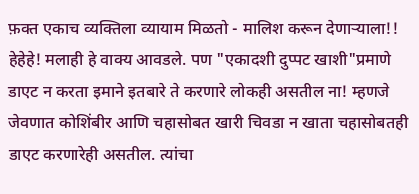फ़क्त एकाच व्यक्तिला व्यायाम मिळतो - मालिश करून देणाऱ्याला!!
हेहेहे! मलाही हे वाक्य आवडले. पण "एकादशी दुप्पट खाशी"प्रमाणे डाएट न करता इमाने इतबारे ते करणारे लोकही असतील ना! म्हणजे जेवणात कोशिंबीर आणि चहासोबत खारी चिवडा न खाता चहासोबतही डाएट करणारेही असतील. त्यांचा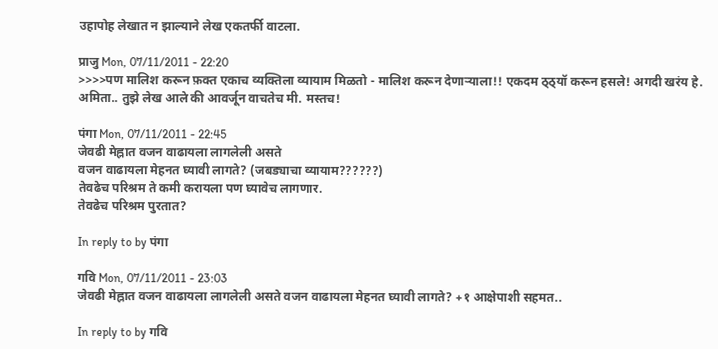उहापोह लेखात न झाल्याने लेख एकतर्फी वाटला.

प्राजु Mon, 07/11/2011 - 22:20
>>>>पण मालिश करून फ़क्त एकाच व्यक्तिला व्यायाम मिळतो - मालिश करून देणाऱ्याला!! एकदम ठ्ठ्यॉ करून हसले! अगदी खरंय हे. अमिता.. तुझे लेख आले की आवर्जून वाचतेच मी. मस्तच!

पंगा Mon, 07/11/2011 - 22:45
जेवढी मेह्नात वजन वाढायला लागलेली असते
वजन वाढायला मेहनत घ्यावी लागते? (जबड्याचा व्यायाम??????)
तेवढेच परिश्रम ते कमी करायला पण घ्यावेच लागणार.
तेवढेच परिश्रम पुरतात?

In reply to by पंगा

गवि Mon, 07/11/2011 - 23:03
जेवढी मेह्नात वजन वाढायला लागलेली असते वजन वाढायला मेहनत घ्यावी लागते? +१ आक्षेपाशी सहमत..

In reply to by गवि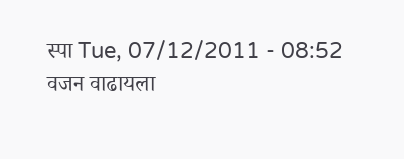स्पा Tue, 07/12/2011 - 08:52
वजन वाढायला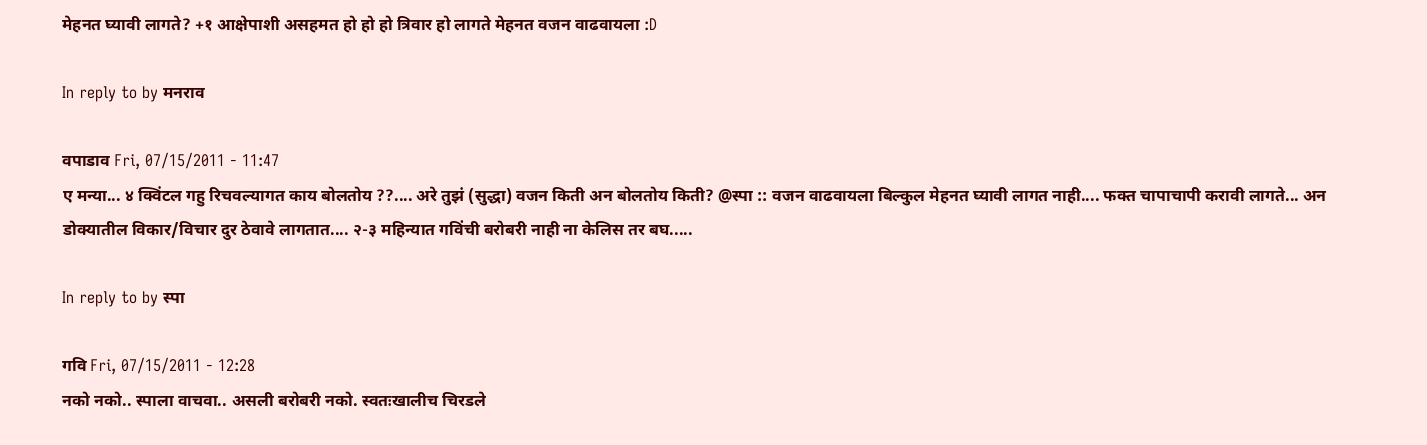मेहनत घ्यावी लागते? +१ आक्षेपाशी असहमत हो हो हो त्रिवार हो लागते मेहनत वजन वाढवायला :D

In reply to by मनराव

वपाडाव Fri, 07/15/2011 - 11:47
ए मन्या... ४ क्विंटल गहु रिचवल्यागत काय बोलतोय ??.... अरे तुझं (सुद्धा) वजन किती अन बोलतोय किती? @स्पा :: वजन वाढवायला बिल्कुल मेहनत घ्यावी लागत नाही.... फक्त चापाचापी करावी लागते... अन डोक्यातील विकार/विचार दुर ठेवावे लागतात.... २-३ महिन्यात गविंची बरोबरी नाही ना केलिस तर बघ.....

In reply to by स्पा

गवि Fri, 07/15/2011 - 12:28
नको नको.. स्पाला वाचवा.. असली बरोबरी नको. स्वतःखालीच चिरडले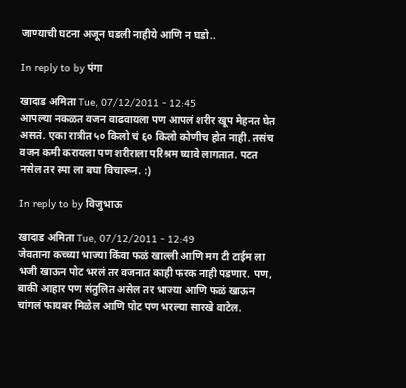जाण्याची घटना अजून घडली नाहीये आणि न घडो..

In reply to by पंगा

खादाड अमिता Tue, 07/12/2011 - 12:45
आपल्या नकळत वजन वाढवायला पण आपलं शरीर खूप मेहनत घेत असतं. एका रात्रीत ५० किलो चं ६० किलो कोणीच होत नाही. तसंच वजन कमी करायला पण शरीराला परिश्रम घ्यावे लागतात. पटत नसेल तर स्पा ला बघा विचारून. :)

In reply to by विजुभाऊ

खादाड अमिता Tue, 07/12/2011 - 12:49
जेवताना कच्च्या भाज्या किंवा फळं खाल्ली आणि मग टी टाईम ला भजी खाऊन पोट भरलं तर वजनात काही फरक नाही पडणार. पण, बाकी आहार पण संतुलित असेल तर भाज्या आणि फळं खाऊन चांगलं फायबर मिळेल आणि पोट पण भरल्या सारखे वाटेल.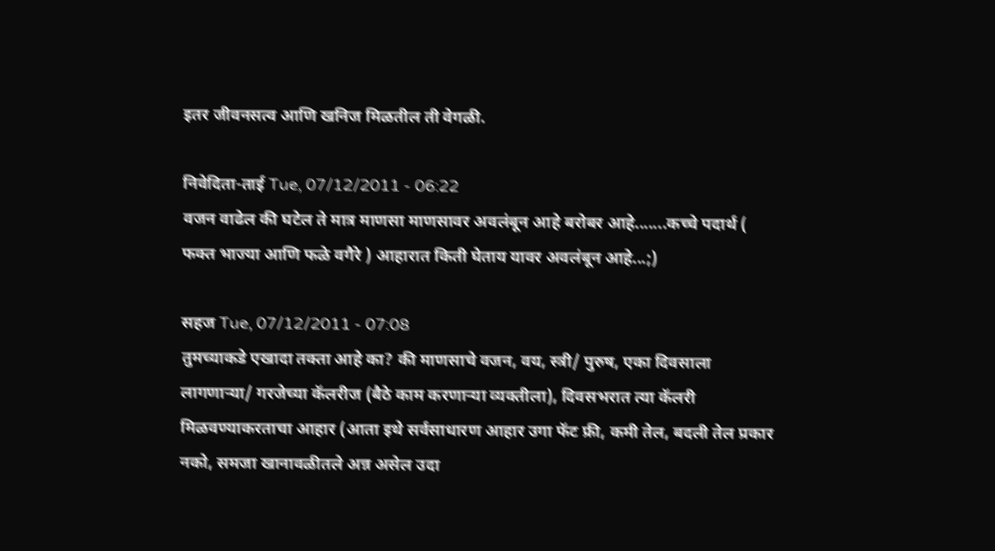इतर जीवनसत्व आणि खनिज मिळतील ती वेगळी.

निवेदिता-ताई Tue, 07/12/2011 - 06:22
वजन वाढेल की घटेल ते मात्र माणसा माणसावर अवलंबून आहे बरोबर आहे.......कच्चे पदार्थ ( फक्त भाज्या आणि फळे वगैरे ) आहारात किती घेताय यावर अवलंबून आहे...;)

सहज Tue, 07/12/2011 - 07:08
तुमच्याकडे एखादा तक्ता आहे का? की माणसाचे वजन, वय, स्त्री/ पुरुष, एका दिवसाला लागणार्‍या/ गरजेच्या कॅलरीज (बैठे काम करणार्‍या व्यक्तीला), दिवसभरात त्या कॅलरी मिळवण्याकरताचा आहार (आता इथे सर्वसाधारण आहार उगा फॅट फ्री, कमी तेल, बदली तेल प्रकार नको, समजा खानावळीतले अन्न असेल उदा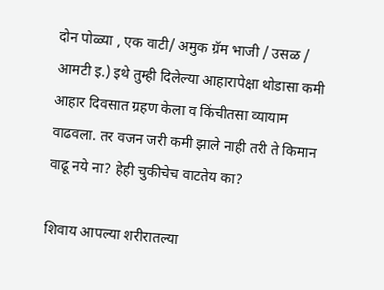दोन पोळ्या , एक वाटी/ अमुक ग्रॅम भाजी / उसळ / आमटी इ.) इथे तुम्ही दिलेल्या आहारापेक्षा थोडासा कमी आहार दिवसात ग्रहण केला व किंचीतसा व्यायाम वाढवला. तर वजन जरी कमी झाले नाही तरी ते किमान वाढू नये ना? हेही चुकीचेच वाटतेय का?

शिवाय आपल्या शरीरातल्या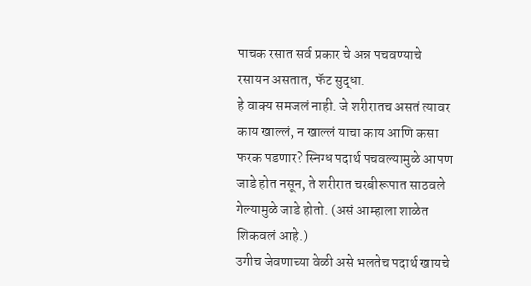पाचक रसात सर्व प्रकार चे अन्न पचवण्याचे रसायन असतात, फॅट सुद्धा.
हे वाक्य समजलं नाही. जे शरीरातच असतं त्यावर काय खाल्लं, न खाल्लं याचा काय आणि कसा फरक पडणार? स्निग्ध पदार्थ पचवल्यामुळे आपण जाडे होत नसून, ते शरीरात चरबीरूपात साठवले गेल्यामुळे जाडे होतो. (असं आम्हाला शाळेत शिकवलं आहे.)
उगीच जेवणाच्या वेळी असे भलतेच पदार्थ खायचे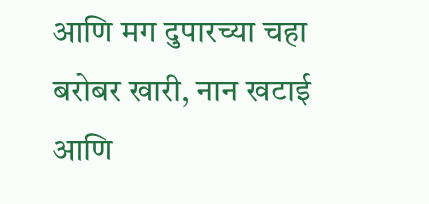आणि मग दुपारच्या चहा बरोबर खारी, नान खटाई आणि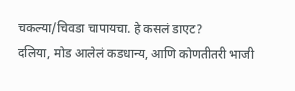चकल्या/चिवडा चापायचा. हे कसलं डाएट?
दलिया, मोड आलेलं कडधान्य, आणि कोणतीतरी भाजी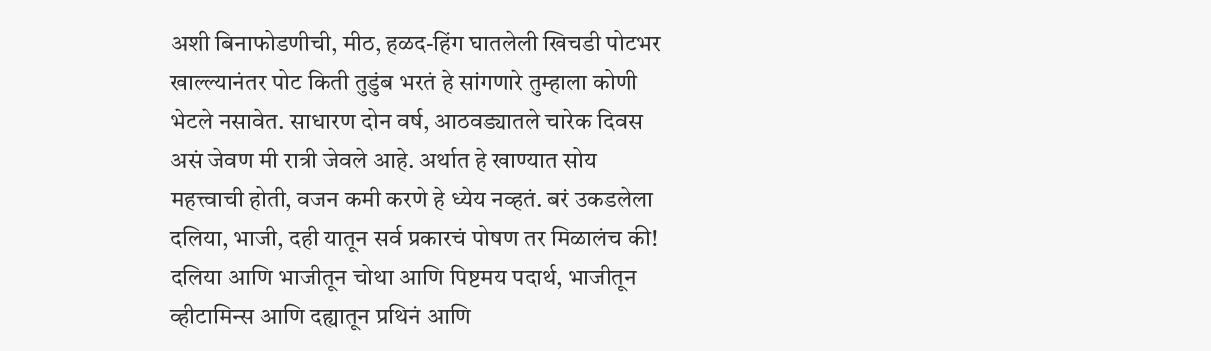अशी बिनाफोडणीची, मीठ, हळद-हिंग घातलेली खिचडी पोटभर खाल्ल्यानंतर पोट किती तुडुंब भरतं हे सांगणारे तुम्हाला कोणी भेटले नसावेत. साधारण दोन वर्ष, आठवड्यातले चारेक दिवस असं जेवण मी रात्री जेवले आहे. अर्थात हे खाण्यात सोय महत्त्वाची होती, वजन कमी करणे हे ध्येय नव्हतं. बरं उकडलेला दलिया, भाजी, दही यातून सर्व प्रकारचं पोषण तर मिळालंच की! दलिया आणि भाजीतून चोथा आणि पिष्टमय पदार्थ, भाजीतून व्हीटामिन्स आणि दह्यातून प्रथिनं आणि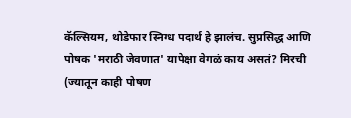कॅल्सियम, थोडेफार स्निग्ध पदार्थ हे झालंच. सुप्रसिद्ध आणि पोषक 'मराठी जेवणात' यापेक्षा वेगळं काय असतं? मिरची (ज्यातून काही पोषण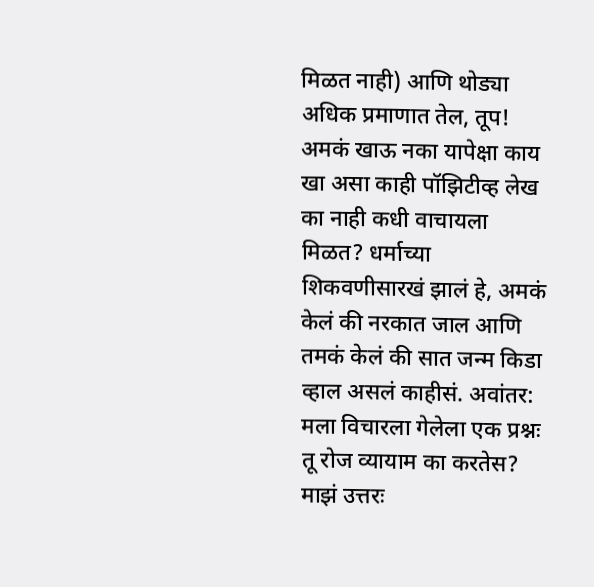मिळत नाही) आणि थोड्या अधिक प्रमाणात तेल, तूप! अमकं खाऊ नका यापेक्षा काय खा असा काही पॉझिटीव्ह लेख का नाही कधी वाचायला मिळत? धर्माच्या शिकवणीसारखं झालं हे, अमकं केलं की नरकात जाल आणि तमकं केलं की सात जन्म किडा व्हाल असलं काहीसं. अवांतर: मला विचारला गेलेला एक प्रश्नः तू रोज व्यायाम का करतेस? माझं उत्तरः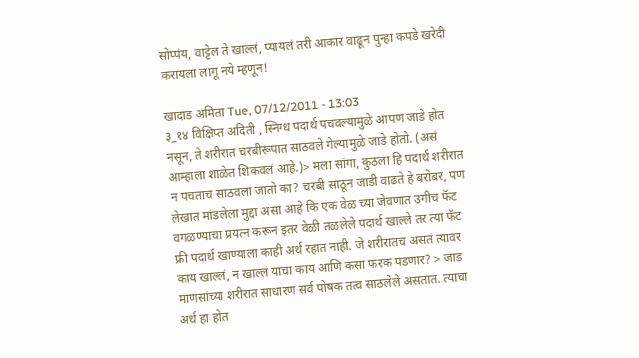सोप्पंय, वाट्टेल ते खाल्लं, प्यायलं तरी आकार वाढून पुन्हा कपडे खरेदी करायला लागू नये म्हणून!

खादाड अमिता Tue, 07/12/2011 - 13:03
३_१४ विक्षिप्त अदिती , स्निग्ध पदार्थ पचवल्यामुळे आपण जाडे होत नसून, ते शरीरात चरबीरूपात साठवले गेल्यामुळे जाडे होतो. (असं आम्हाला शाळेत शिकवलं आहे.)> मला सांगा, कुठला हि पदार्थ शरीरात न पचताच साठवला जातो का? चरबी साठून जाडी वाढते हे बरोबर, पण लेखात मांडलेला मुद्दा असा आहे कि एक वेळ च्या जेवणात उगीच फॅट वगळण्याचा प्रयत्न करून इतर वेळी तळलेले पदार्थ खाल्ले तर त्या फॅट फ्री पदार्थ खाण्याला काही अर्थ रहात नाही. जे शरीरातच असतं त्यावर काय खाल्लं, न खाल्लं याचा काय आणि कसा फरक पडणार? > जाड माणसांच्या शरीरात साधारण सर्व पोषक तत्व साठलेले असतात. त्याचा अर्थ हा होत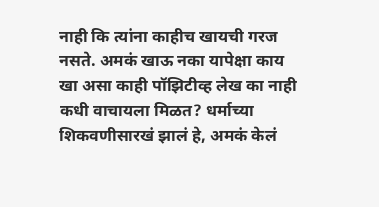नाही कि त्यांना काहीच खायची गरज नसते. अमकं खाऊ नका यापेक्षा काय खा असा काही पॉझिटीव्ह लेख का नाही कधी वाचायला मिळत? धर्माच्या शिकवणीसारखं झालं हे, अमकं केलं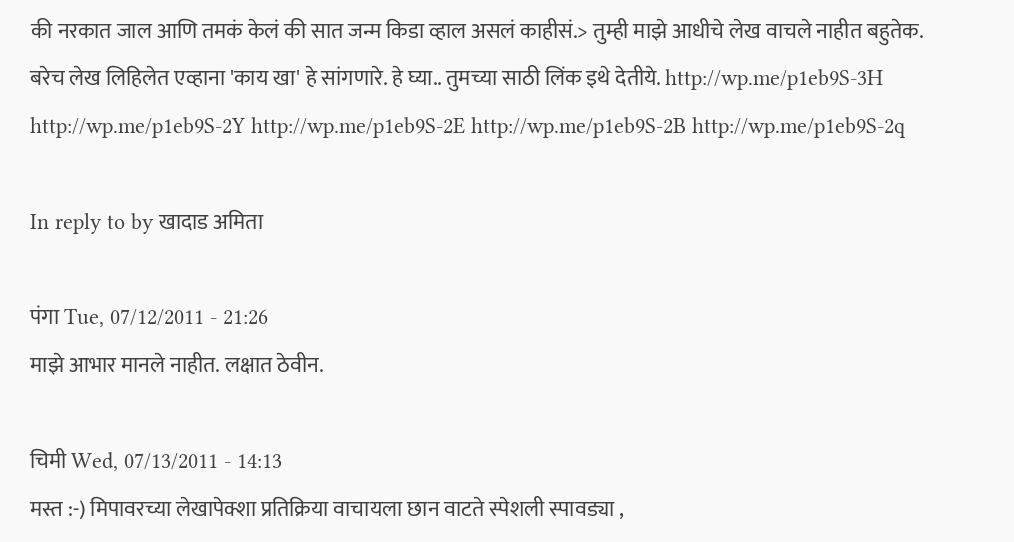की नरकात जाल आणि तमकं केलं की सात जन्म किडा व्हाल असलं काहीसं.> तुम्ही माझे आधीचे लेख वाचले नाहीत बहुतेक. बरेच लेख लिहिलेत एव्हाना 'काय खा' हे सांगणारे. हे घ्या.. तुमच्या साठी लिंक इथे देतीये. http://wp.me/p1eb9S-3H http://wp.me/p1eb9S-2Y http://wp.me/p1eb9S-2E http://wp.me/p1eb9S-2B http://wp.me/p1eb9S-2q

In reply to by खादाड अमिता

पंगा Tue, 07/12/2011 - 21:26
माझे आभार मानले नाहीत. लक्षात ठेवीन.

चिमी Wed, 07/13/2011 - 14:13
मस्त :-) मिपावरच्या लेखापेक्शा प्रतिक्रिया वाचायला छान वाटते स्पेशली स्पावड्या ,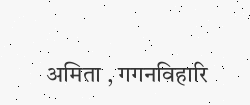अमिता , गगनविहारि